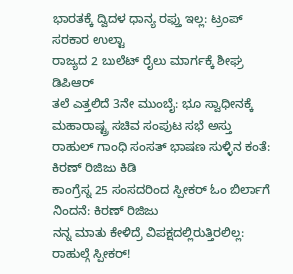ಭಾರತಕ್ಕೆ ದ್ವಿದಳ ಧಾನ್ಯ ರಫ್ತು ಇಲ್ಲ: ಟ್ರಂಪ್ ಸರಕಾರ ಉಲ್ಟಾ
ರಾಜ್ಯದ 2 ಬುಲೆಟ್ ರೈಲು ಮಾರ್ಗಕ್ಕೆ ಶೀಘ್ರ ಡಿಪಿಆರ್
ತಲೆ ಎತ್ತಲಿದೆ 3ನೇ ಮುಂಬೈ: ಭೂ ಸ್ವಾಧೀನಕ್ಕೆ ಮಹಾರಾಷ್ಟ್ರ ಸಚಿವ ಸಂಪುಟ ಸಭೆ ಅಸ್ತು
ರಾಹುಲ್ ಗಾಂಧಿ ಸಂಸತ್ ಭಾಷಣ ಸುಳ್ಳಿನ ಕಂತೆ: ಕಿರಣ್ ರಿಜಿಜು ಕಿಡಿ
ಕಾಂಗ್ರೆಸ್ನ 25 ಸಂಸದರಿಂದ ಸ್ಪೀಕರ್ ಓಂ ಬಿರ್ಲಾಗೆ ನಿಂದನೆ: ಕಿರಣ್ ರಿಜಿಜು
ನನ್ನ ಮಾತು ಕೇಳಿದ್ರೆ ವಿಪಕ್ಷದಲ್ಲಿರುತ್ತಿರಲಿಲ್ಲ: ರಾಹುಲ್ಗೆ ಸ್ಪೀಕರ್!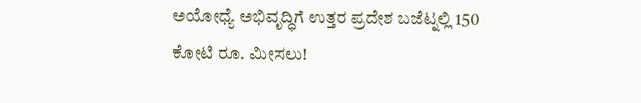ಅಯೋಧ್ಯೆ ಅಭಿವೃದ್ಧಿಗೆ ಉತ್ತರ ಪ್ರದೇಶ ಬಜೆಟ್ನಲ್ಲಿ 150 ಕೋಟಿ ರೂ. ಮೀಸಲು!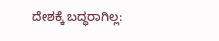ದೇಶಕ್ಕೆ ಬದ್ಧರಾಗಿಲ್ಲ: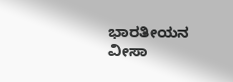ಭಾರತೀಯನ ವೀಸಾ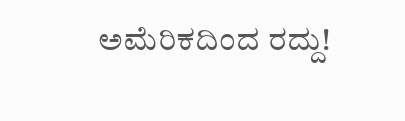ಅಮೆರಿಕದಿಂದ ರದ್ದು!